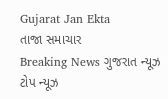Gujarat Jan Ekta
તાજા સમાચાર
Breaking News ગુજરાત ન્યૂઝ ટોપ ન્યૂઝ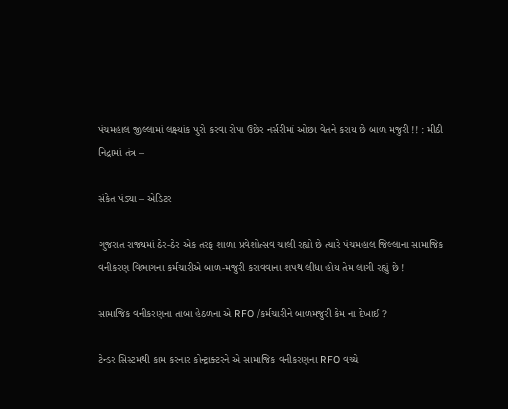પંચમહાલ જીલ્લામાં લક્ષ્યાંક પુરો કરવા રોપા ઉછેર નર્સરીમાં ઓછા વેતને કરાય છે બાળ મજુરી !! : મીઠી નિદ્રામાં તંત્ર –

સંકેત પંડ્યા – એડિટર

ગુજરાત રાજ્યમાં ઠેર-ઠેર એક તરફ શાળા પ્રવેશોત્સવ ચાલી રહ્યો છે ત્યારે પંચમહાલ જિલ્લાના સામાજિક વનીકરણ વિભાગના કર્મચારીએ બાળ-મજુરી કરાવવાના શપથ લીધા હોય તેમ લાગી રહ્યું છે !

સામાજિક વનીકરણના તાબા હેઠળના એ RFO /કર્મચારીને બાળમજુરી કેમ ના દેખાઈ ?

ટેન્ડર સિસ્ટમથી કામ કરનાર કોન્ટ્રાક્ટરને એ સામાજિક વનીકરણના RFO વચ્ચે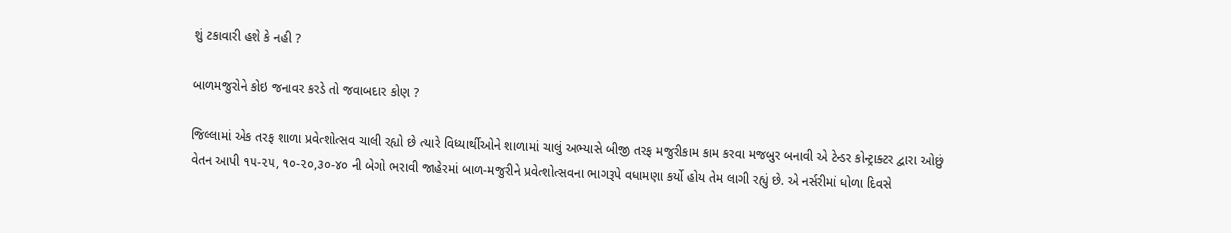શું ટકાવારી હશે કે નહી ?

બાળમજુરોને કોઇ જનાવર કરડે તો જવાબદાર કોણ ?

જિલ્લામાં એક તરફ શાળા પ્રવેત્શોત્સવ ચાલી રહ્યો છે ત્યારે વિધ્યાર્થીઓને શાળામાં ચાલું અભ્યાસે બીજી તરફ મજુરીકામ કામ કરવા મજબુર બનાવી એ ટેન્ડર કોન્ટ્રાક્ટર દ્વારા ઓછું વેતન આપી ૧૫-૨૫, ૧૦-૨૦,૩૦-૪૦ ની બેગો ભરાવી જાહેરમાં બાળ-મજુરીને પ્રવેત્શોત્સવના ભાગરૂપે વધામણા કર્યો હોય તેમ લાગી રહ્યું છે. એ નર્સરીમાં ધોળા દિવસે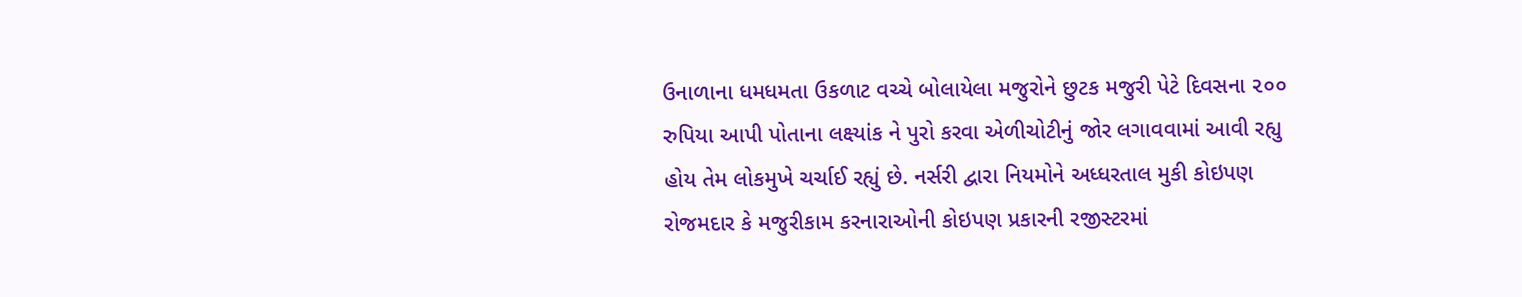ઉનાળાના ધમધમતા ઉકળાટ વચ્ચે બોલાયેલા મજુરોને છુટક મજુરી પેટે દિવસના ૨૦૦ રુપિયા આપી પોતાના લક્ષ્યાંક ને પુરો કરવા એળીચોટીનું જોર લગાવવામાં આવી રહ્યુ હોય તેમ લોકમુખે ચર્ચાઈ રહ્યું છે. નર્સરી દ્વારા નિયમોને અધ્ધરતાલ મુકી કોઇપણ રોજમદાર કે મજુરીકામ કરનારાઓની કોઇપણ પ્રકારની રજીસ્ટરમાં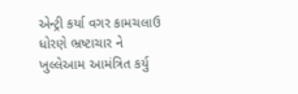એન્ટ્રી કર્યા વગર કામચલાઉ ધોરણે ભ્રષ્ટાચાર ને ખુલ્લેઆમ આમંત્રિત કર્યુ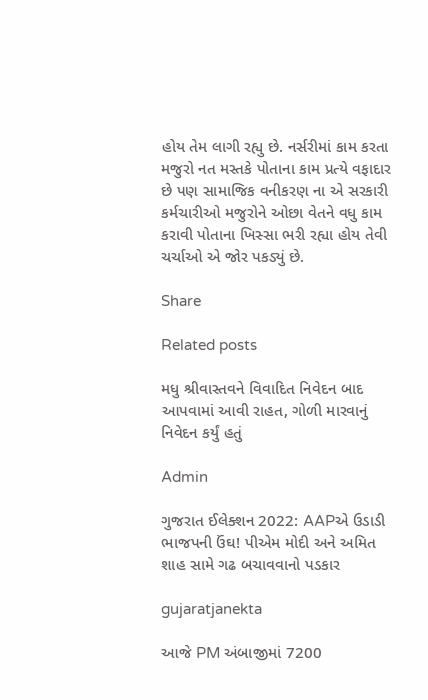હોય તેમ લાગી રહ્યુ છે. નર્સરીમાં કામ કરતા મજુરો નત મસ્તકે પોતાના કામ પ્રત્યે વફાદાર છે પણ સામાજિક વનીકરણ ના એ સરકારી કર્મચારીઓ મજુરોને ઓછા વેતને વધુ કામ કરાવી પોતાના ખિસ્સા ભરી રહ્યા હોય તેવી ચર્ચાઓ એ જોર પકડ્યું છે.

Share

Related posts

મધુ શ્રીવાસ્તવને વિવાદિત નિવેદન બાદ આપવામાં આવી રાહત, ગોળી મારવાનું નિવેદન કર્યું હતું

Admin

ગુજરાત ઈલેક્શન 2022: AAPએ ઉડાડી ભાજપની ઉંઘ! પીએમ મોદી અને અમિત શાહ સામે ગઢ બચાવવાનો પડકાર

gujaratjanekta

આજે PM અંબાજીમાં 7200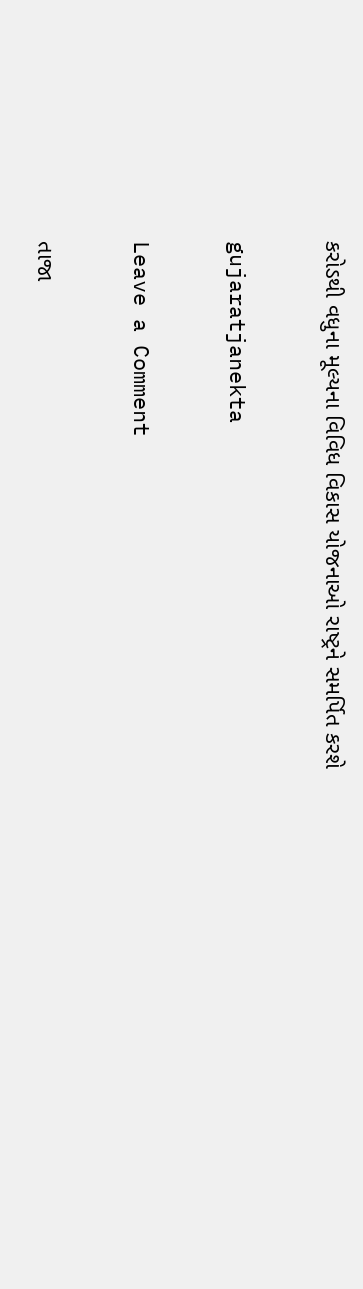કરોડથી વધુના મૂલ્યના વિવિધ વિકાસ યોજનાઓ રાષ્ટ્રને સમર્પિત કરશે

gujaratjanekta

Leave a Comment

તાજા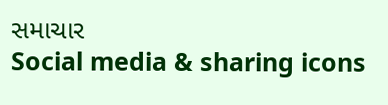સમાચાર
Social media & sharing icons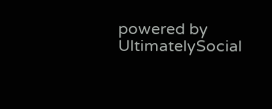powered by UltimatelySocial